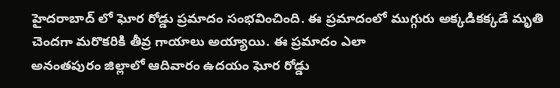హైదరాబాద్ లో ఘోర రోడ్డు ప్రమాదం సంభవించింది. ఈ ప్రమాదంలో ముగ్గురు అక్కడికక్కడే మృతి చెందగా మరొకరికి తీవ్ర గాయాలు అయ్యాయి. ఈ ప్రమాదం ఎలా
అనంతపురం జిల్లాలో ఆదివారం ఉదయం ఘోర రోడ్డు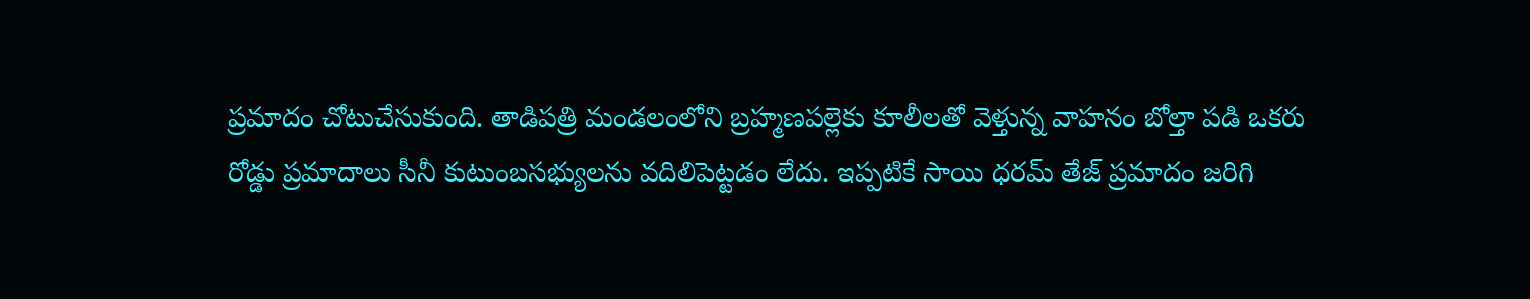ప్రమాదం చోటుచేసుకుంది. తాడిపత్రి మండలంలోని బ్రహ్మణపల్లెకు కూలీలతో వెళ్తున్న వాహనం బోల్తా పడి ఒకరు
రోడ్డు ప్రమాదాలు సీనీ కుటుంబసభ్యులను వదిలిపెట్టడం లేదు. ఇప్పటికే సాయి ధరమ్ తేజ్ ప్రమాదం జరిగి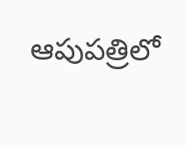ఆపుపత్రిలో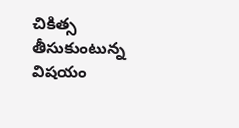చికిత్స తీసుకుంటున్న విషయం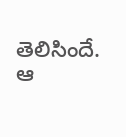తెలిసిందే. ఆ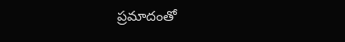ప్రమాదంతో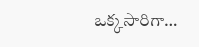ఒక్కసారిగా…